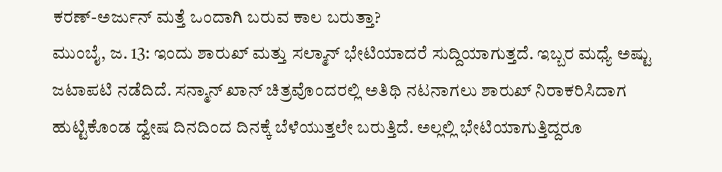ಕರಣ್-ಅರ್ಜುನ್ ಮತ್ತೆ ಒಂದಾಗಿ ಬರುವ ಕಾಲ ಬರುತ್ತಾ?
ಮುಂಬೈ, ಜ. 13: ಇಂದು ಶಾರುಖ್ ಮತ್ತು ಸಲ್ಮಾನ್ ಭೇಟಿಯಾದರೆ ಸುದ್ದಿಯಾಗುತ್ತದೆ. ಇಬ್ಬರ ಮಧ್ಯೆ ಅಷ್ಟು ಜಟಾಪಟಿ ನಡೆದಿದೆ. ಸನ್ಮಾನ್ ಖಾನ್ ಚಿತ್ರವೊಂದರಲ್ಲಿ ಅತಿಥಿ ನಟನಾಗಲು ಶಾರುಖ್ ನಿರಾಕರಿಸಿದಾಗ ಹುಟ್ಟಿಕೊಂಡ ದ್ವೇಷ ದಿನದಿಂದ ದಿನಕ್ಕೆ ಬೆಳೆಯುತ್ತಲೇ ಬರುತ್ತಿದೆ. ಅಲ್ಲಲ್ಲಿ ಭೇಟಿಯಾಗುತ್ತಿದ್ದರೂ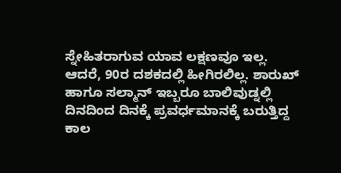ಸ್ನೇಹಿತರಾಗುವ ಯಾವ ಲಕ್ಷಣವೂ ಇಲ್ಲ.
ಆದರೆ, 90ರ ದಶಕದಲ್ಲಿ ಹೀಗಿರಲಿಲ್ಲ. ಶಾರುಖ್ ಹಾಗೂ ಸಲ್ಮಾನ್ ಇಬ್ಬರೂ ಬಾಲಿವುಡ್ನಲ್ಲಿ ದಿನದಿಂದ ದಿನಕ್ಕೆ ಪ್ರವರ್ಧಮಾನಕ್ಕೆ ಬರುತ್ತಿದ್ದ ಕಾಲ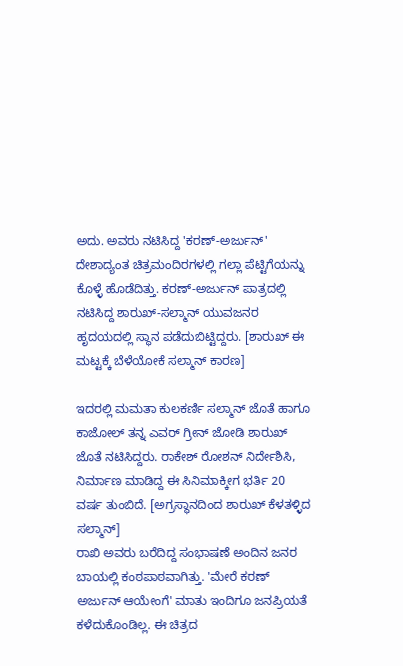ಅದು. ಅವರು ನಟಿಸಿದ್ದ 'ಕರಣ್-ಅರ್ಜುನ್' ದೇಶಾದ್ಯಂತ ಚಿತ್ರಮಂದಿರಗಳಲ್ಲಿ ಗಲ್ಲಾ ಪೆಟ್ಟಿಗೆಯನ್ನು ಕೊಳ್ಳೆ ಹೊಡೆದಿತ್ತು. ಕರಣ್-ಅರ್ಜುನ್ ಪಾತ್ರದಲ್ಲಿ ನಟಿಸಿದ್ದ ಶಾರುಖ್-ಸಲ್ಮಾನ್ ಯುವಜನರ ಹೃದಯದಲ್ಲಿ ಸ್ಥಾನ ಪಡೆದುಬಿಟ್ಟಿದ್ದರು. [ಶಾರುಖ್ ಈ ಮಟ್ಟಕ್ಕೆ ಬೆಳೆಯೋಕೆ ಸಲ್ಮಾನ್ ಕಾರಣ]

ಇದರಲ್ಲಿ ಮಮತಾ ಕುಲಕರ್ಣಿ ಸಲ್ಮಾನ್ ಜೊತೆ ಹಾಗೂ ಕಾಜೋಲ್ ತನ್ನ ಎವರ್ ಗ್ರೀನ್ ಜೋಡಿ ಶಾರುಖ್ ಜೊತೆ ನಟಿಸಿದ್ದರು. ರಾಕೇಶ್ ರೋಶನ್ ನಿರ್ದೇಶಿಸಿ, ನಿರ್ಮಾಣ ಮಾಡಿದ್ದ ಈ ಸಿನಿಮಾಕ್ಕೀಗ ಭರ್ತಿ 20 ವರ್ಷ ತುಂಬಿದೆ. [ಅಗ್ರಸ್ಥಾನದಿಂದ ಶಾರುಖ್ ಕೆಳತಳ್ಳಿದ ಸಲ್ಮಾನ್]
ರಾಖಿ ಅವರು ಬರೆದಿದ್ದ ಸಂಭಾಷಣೆ ಅಂದಿನ ಜನರ ಬಾಯಲ್ಲಿ ಕಂಠಪಾಠವಾಗಿತ್ತು. 'ಮೇರೆ ಕರಣ್ ಅರ್ಜುನ್ ಆಯೇಂಗೆ' ಮಾತು ಇಂದಿಗೂ ಜನಪ್ರಿಯತೆ ಕಳೆದುಕೊಂಡಿಲ್ಲ. ಈ ಚಿತ್ರದ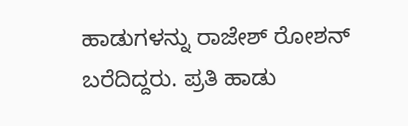ಹಾಡುಗಳನ್ನು ರಾಜೇಶ್ ರೋಶನ್ ಬರೆದಿದ್ದರು. ಪ್ರತಿ ಹಾಡು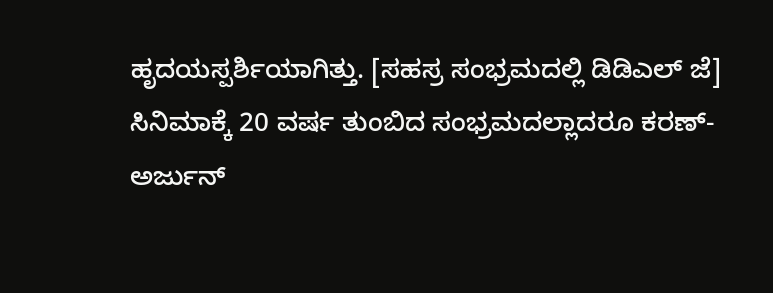ಹೃದಯಸ್ಪರ್ಶಿಯಾಗಿತ್ತು. [ಸಹಸ್ರ ಸಂಭ್ರಮದಲ್ಲಿ ಡಿಡಿಎಲ್ ಜೆ]
ಸಿನಿಮಾಕ್ಕೆ 20 ವರ್ಷ ತುಂಬಿದ ಸಂಭ್ರಮದಲ್ಲಾದರೂ ಕರಣ್-ಅರ್ಜುನ್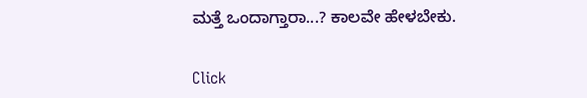ಮತ್ತೆ ಒಂದಾಗ್ತಾರಾ...? ಕಾಲವೇ ಹೇಳಬೇಕು.


Click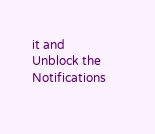it and Unblock the Notifications